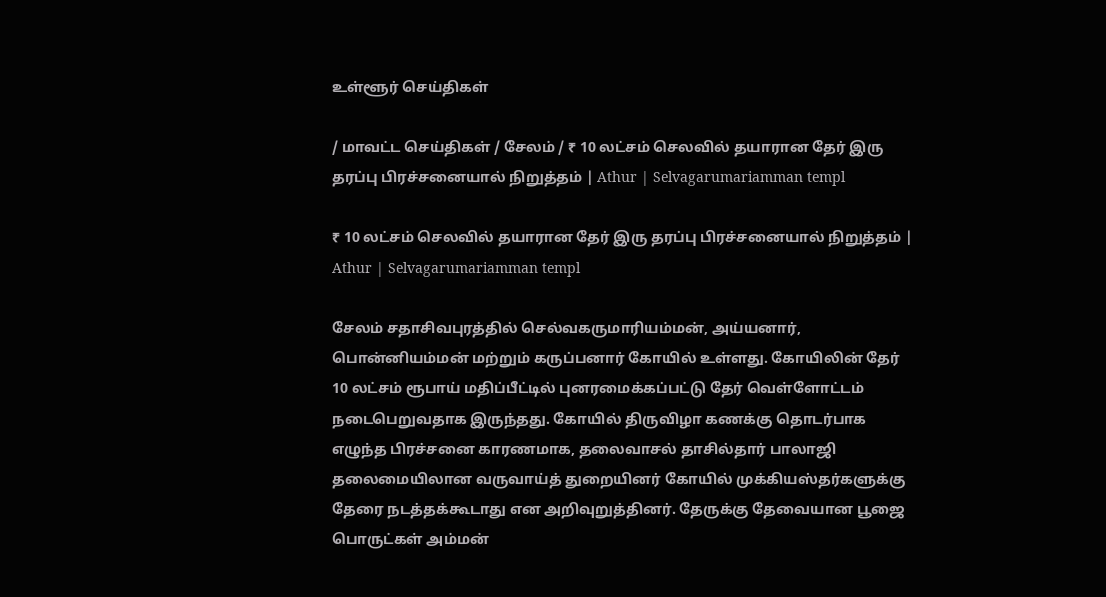உள்ளூர் செய்திகள்

/ மாவட்ட செய்திகள் / சேலம் / ₹ 10 லட்சம் செலவில் தயாரான தேர் இரு தரப்பு பிரச்சனையால் நிறுத்தம் | Athur | Selvagarumariamman templ

₹ 10 லட்சம் செலவில் தயாரான தேர் இரு தரப்பு பிரச்சனையால் நிறுத்தம் | Athur | Selvagarumariamman templ

சேலம் சதாசிவபுரத்தில் செல்வகருமாரியம்மன், அய்யனார், பொன்னியம்மன் மற்றும் கருப்பனார் கோயில் உள்ளது. கோயிலின் தேர் 10 லட்சம் ரூபாய் மதிப்பீட்டில் புனரமைக்கப்பட்டு தேர் வெள்ளோட்டம் நடைபெறுவதாக இருந்தது. கோயில் திருவிழா கணக்கு தொடர்பாக எழுந்த பிரச்சனை காரணமாக, தலைவாசல் தாசில்தார் பாலாஜி தலைமையிலான வருவாய்த் துறையினர் கோயில் முக்கியஸ்தர்களுக்கு தேரை நடத்தக்கூடாது என அறிவுறுத்தினர். தேருக்கு தேவையான பூஜை பொருட்கள் அம்மன்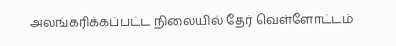அலங்கரிக்கப்பட்ட நிலையில் தேர் வெள்ளோட்டம்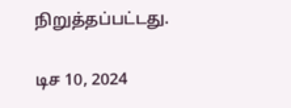நிறுத்தப்பட்டது.

டிச 10, 2024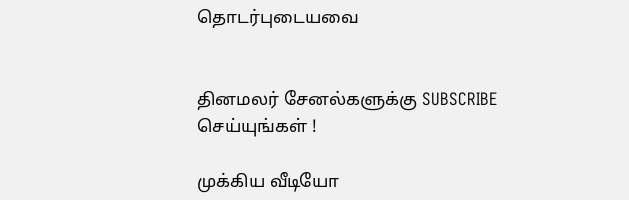தொடர்புடையவை


தினமலர் சேனல்களுக்கு SUBSCRIBE செய்யுங்கள் !

முக்கிய வீடியோ